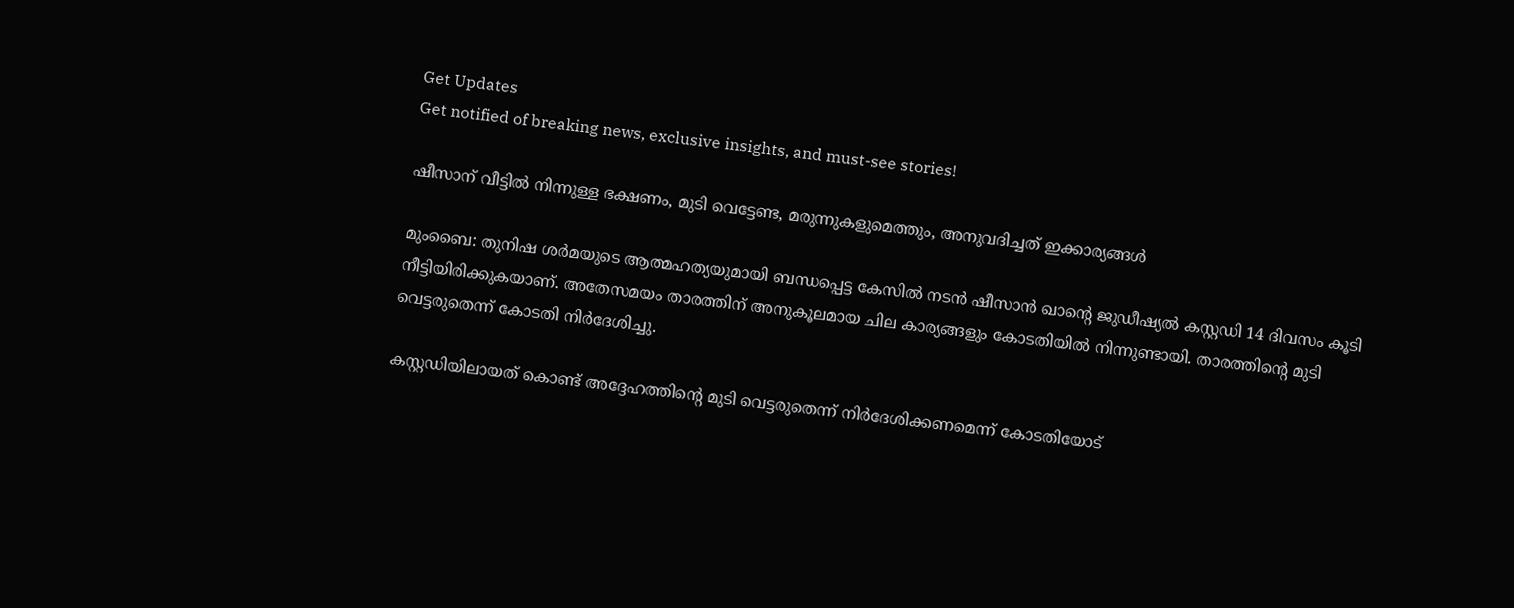Get Updates
Get notified of breaking news, exclusive insights, and must-see stories!

ഷീസാന് വീട്ടില്‍ നിന്നുള്ള ഭക്ഷണം, മുടി വെട്ടേണ്ട, മരുന്നുകളുമെത്തും, അനുവദിച്ചത് ഇക്കാര്യങ്ങള്‍

മുംബൈ: തുനിഷ ശര്‍മയുടെ ആത്മഹത്യയുമായി ബന്ധപ്പെട്ട കേസില്‍ നടന്‍ ഷീസാന്‍ ഖാന്റെ ജുഡീഷ്യല്‍ കസ്റ്റഡി 14 ദിവസം കൂടി നീട്ടിയിരിക്കുകയാണ്. അതേസമയം താരത്തിന് അനുകൂലമായ ചില കാര്യങ്ങളും കോടതിയില്‍ നിന്നുണ്ടായി. താരത്തിന്റെ മുടി വെട്ടരുതെന്ന് കോടതി നിര്‍ദേശിച്ചു.

കസ്റ്റഡിയിലായത് കൊണ്ട് അദ്ദേഹത്തിന്റെ മുടി വെട്ടരുതെന്ന് നിര്‍ദേശിക്കണമെന്ന് കോടതിയോട്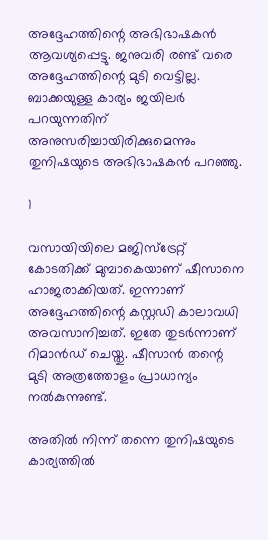അദ്ദേഹത്തിന്റെ അഭിഭാഷകന്‍ ആവശ്യപ്പെട്ടു. ജനുവരി രണ്ട് വരെ അദ്ദേഹത്തിന്റെ മുടി വെട്ടില്ല. ബാക്കയുള്ള കാര്യം ജയിലര്‍ പറയുന്നതിന് അനുസരിച്ചായിരിക്കുമെന്നും തുനിഷയുടെ അഭിഭാഷകന്‍ പറഞ്ഞു.

1

വസായിയിലെ മജിസ്‌ട്രേറ്റ് കോടതിക്ക് മുമ്പാകെയാണ് ഷീസാനെ ഹാജരാക്കിയത്. ഇന്നാണ് അദ്ദേഹത്തിന്റെ കസ്റ്റഡി കാലാവധി അവസാനിച്ചത്. ഇതേ തുടര്‍ന്നാണ് റിമാന്‍ഡ് ചെയ്തു. ഷീസാന്‍ തന്റെ മുടി അത്രത്തോളം പ്രാധാന്യം നല്‍കുന്നുണ്ട്.

അതില്‍ നിന്ന് തന്നെ തുനിഷയുടെ കാര്യത്തില്‍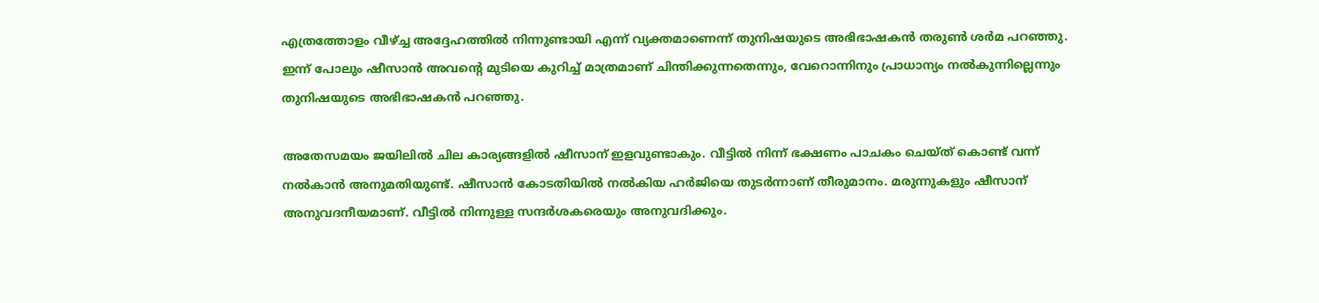എത്രത്തോളം വീഴ്ച്ച അദ്ദേഹത്തില്‍ നിന്നുണ്ടായി എന്ന് വ്യക്തമാണെന്ന് തുനിഷയുടെ അഭിഭാഷകന്‍ തരുണ്‍ ശര്‍മ പറഞ്ഞു. ഇന്ന് പോലും ഷീസാന്‍ അവന്റെ മുടിയെ കുറിച്ച് മാത്രമാണ് ചിന്തിക്കുന്നതെന്നും, വേറൊന്നിനും പ്രാധാന്യം നല്‍കുന്നില്ലെന്നും തുനിഷയുടെ അഭിഭാഷകന്‍ പറഞ്ഞു.

അതേസമയം ജയിലില്‍ ചില കാര്യങ്ങളില്‍ ഷീസാന് ഇളവുണ്ടാകും. വീട്ടില്‍ നിന്ന് ഭക്ഷണം പാചകം ചെയ്ത് കൊണ്ട് വന്ന് നല്‍കാന്‍ അനുമതിയുണ്ട്. ഷീസാന്‍ കോടതിയില്‍ നല്‍കിയ ഹര്‍ജിയെ തുടര്‍ന്നാണ് തീരുമാനം. മരുന്നുകളും ഷീസാന് അനുവദനീയമാണ്. വീട്ടില്‍ നിന്നുള്ള സന്ദര്‍ശകരെയും അനുവദിക്കും.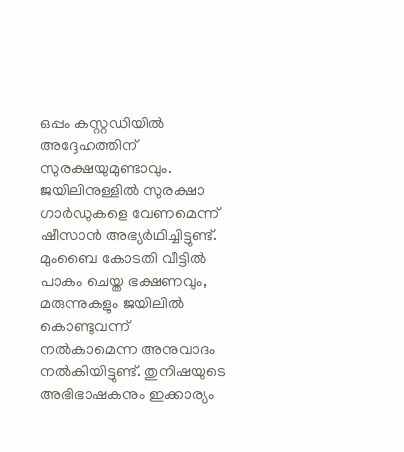ഒപ്പം കസ്റ്റഡിയില്‍ അദ്ദേഹത്തിന് സുരക്ഷയുമുണ്ടാവും. ജയിലിനുള്ളില്‍ സുരക്ഷാ ഗാര്‍ഡുകളെ വേണമെന്ന് ഷീസാന്‍ അഭ്യര്‍ഥിച്ചിട്ടുണ്ട്. മുംബൈ കോടതി വീട്ടില്‍ പാകം ചെയ്ത ഭക്ഷണവും, മരുന്നുകളും ജയിലില്‍ കൊണ്ടുവന്ന് നല്‍കാമെന്ന അനുവാദം നല്‍കിയിട്ടുണ്ട്. തുനിഷയുടെ അഭിഭാഷകനും ഇക്കാര്യം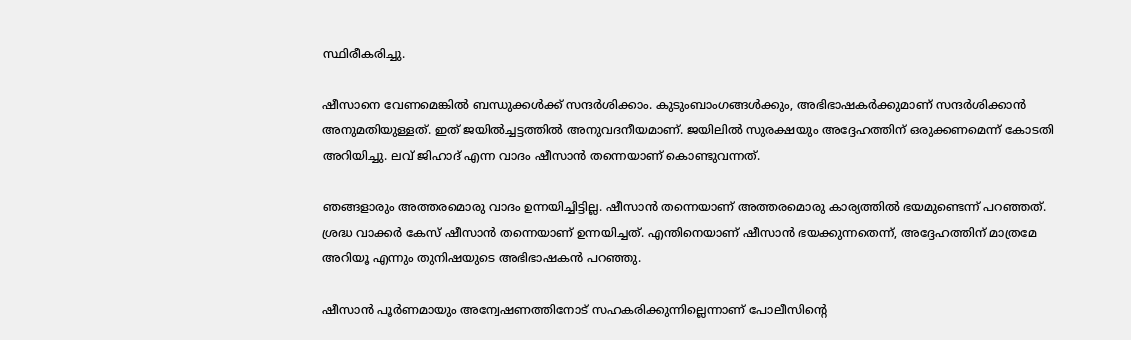സ്ഥിരീകരിച്ചു.

ഷീസാനെ വേണമെങ്കില്‍ ബന്ധുക്കള്‍ക്ക് സന്ദര്‍ശിക്കാം. കുടുംബാംഗങ്ങള്‍ക്കും, അഭിഭാഷകര്‍ക്കുമാണ് സന്ദര്‍ശിക്കാന്‍ അനുമതിയുള്ളത്. ഇത് ജയില്‍ച്ചട്ടത്തില്‍ അനുവദനീയമാണ്. ജയിലില്‍ സുരക്ഷയും അദ്ദേഹത്തിന് ഒരുക്കണമെന്ന് കോടതി അറിയിച്ചു. ലവ് ജിഹാദ് എന്ന വാദം ഷീസാന്‍ തന്നെയാണ് കൊണ്ടുവന്നത്.

ഞങ്ങളാരും അത്തരമൊരു വാദം ഉന്നയിച്ചിട്ടില്ല. ഷീസാന്‍ തന്നെയാണ് അത്തരമൊരു കാര്യത്തില്‍ ഭയമുണ്ടെന്ന് പറഞ്ഞത്. ശ്രദ്ധ വാക്കര്‍ കേസ് ഷീസാന്‍ തന്നെയാണ് ഉന്നയിച്ചത്. എന്തിനെയാണ് ഷീസാന്‍ ഭയക്കുന്നതെന്ന്, അദ്ദേഹത്തിന് മാത്രമേ അറിയൂ എന്നും തുനിഷയുടെ അഭിഭാഷകന്‍ പറഞ്ഞു.

ഷീസാന്‍ പൂര്‍ണമായും അന്വേഷണത്തിനോട് സഹകരിക്കുന്നില്ലെന്നാണ് പോലീസിന്റെ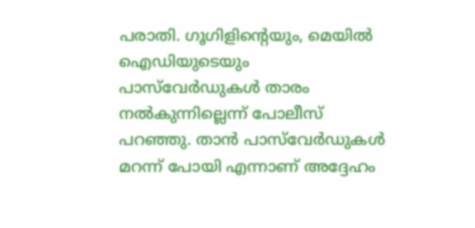പരാതി. ഗൂഗിളിന്റെയും, മെയില്‍ ഐഡിയുടെയും പാസ്‌വേര്‍ഡുകള്‍ താരം നല്‍കുന്നില്ലെന്ന് പോലീസ് പറഞ്ഞു. താന്‍ പാസ്‌വേര്‍ഡുകള്‍ മറന്ന് പോയി എന്നാണ് അദ്ദേഹം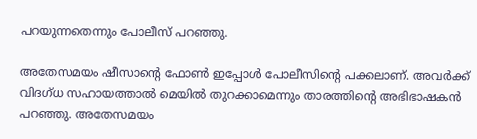പറയുന്നതെന്നും പോലീസ് പറഞ്ഞു.

അതേസമയം ഷീസാന്റെ ഫോണ്‍ ഇപ്പോള്‍ പോലീസിന്റെ പക്കലാണ്. അവര്‍ക്ക് വിദഗ്ധ സഹായത്താല്‍ മെയില്‍ തുറക്കാമെന്നും താരത്തിന്റെ അഭിഭാഷകന്‍ പറഞ്ഞു. അതേസമയം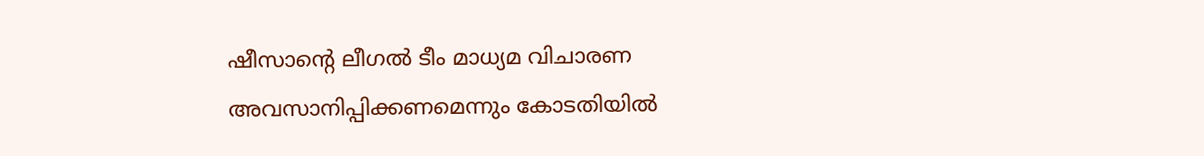ഷീസാന്റെ ലീഗല്‍ ടീം മാധ്യമ വിചാരണ അവസാനിപ്പിക്കണമെന്നും കോടതിയില്‍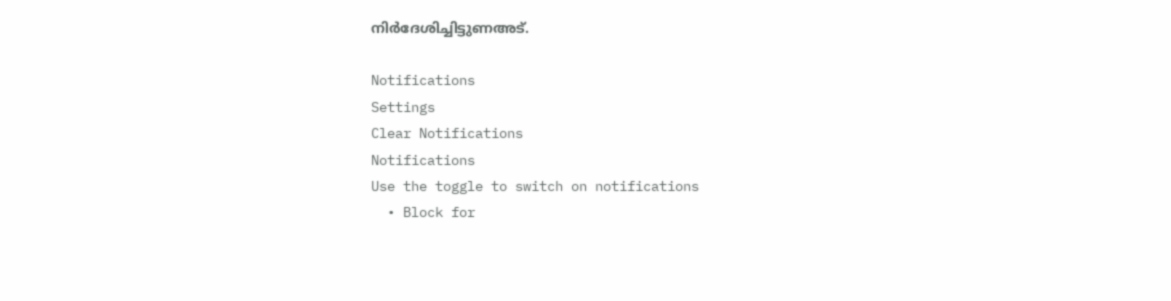നിര്‍ദേശിച്ചിട്ടുണഅട്.

Notifications
Settings
Clear Notifications
Notifications
Use the toggle to switch on notifications
  • Block for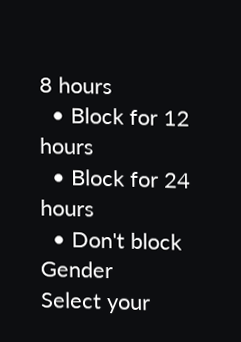8 hours
  • Block for 12 hours
  • Block for 24 hours
  • Don't block
Gender
Select your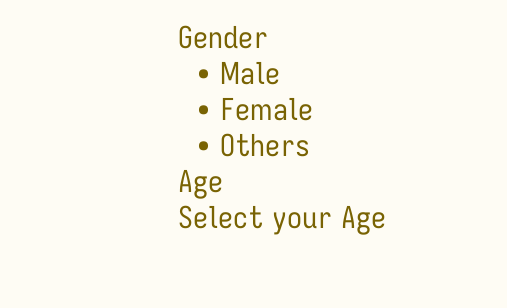Gender
  • Male
  • Female
  • Others
Age
Select your Age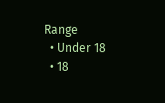Range
  • Under 18
  • 18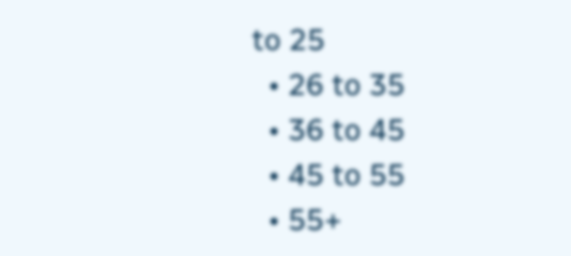to 25
  • 26 to 35
  • 36 to 45
  • 45 to 55
  • 55+